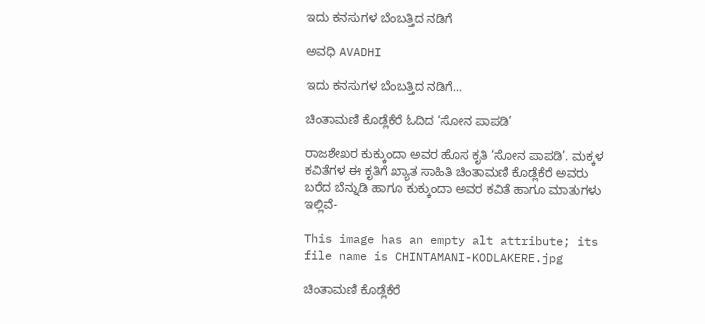ಇದು ಕನಸುಗಳ ಬೆಂಬತ್ತಿದ ನಡಿಗೆ‍

ಅವಧಿ AVADHI

ಇದು ಕನಸುಗಳ ಬೆಂಬತ್ತಿದ ನಡಿಗೆ...

ಚಿಂತಾಮಣಿ ಕೊಡ್ಲೆಕೆರೆ ಓದಿದ ‘ಸೋನ ಪಾಪಡಿ’

ರಾಜಶೇಖರ ಕುಕ್ಕುಂದಾ ಅವರ ಹೊಸ ಕೃತಿ ‘ಸೋನ ಪಾಪಡಿ’. ಮಕ್ಕಳ ಕವಿತೆಗಳ ಈ ಕೃತಿಗೆ ಖ್ಯಾತ ಸಾಹಿತಿ ಚಿಂತಾಮಣಿ ಕೊಡ್ಲೆಕೆರೆ ಅವರು ಬರೆದ ಬೆನ್ನುಡಿ ಹಾಗೂ ಕುಕ್ಕುಂದಾ ಅವರ ಕವಿತೆ ಹಾಗೂ ಮಾತುಗಳು ಇಲ್ಲಿವೆ-

This image has an empty alt attribute; its file name is CHINTAMANI-KODLAKERE.jpg

ಚಿಂತಾಮಣಿ ಕೊಡ್ಲೆಕೆರೆ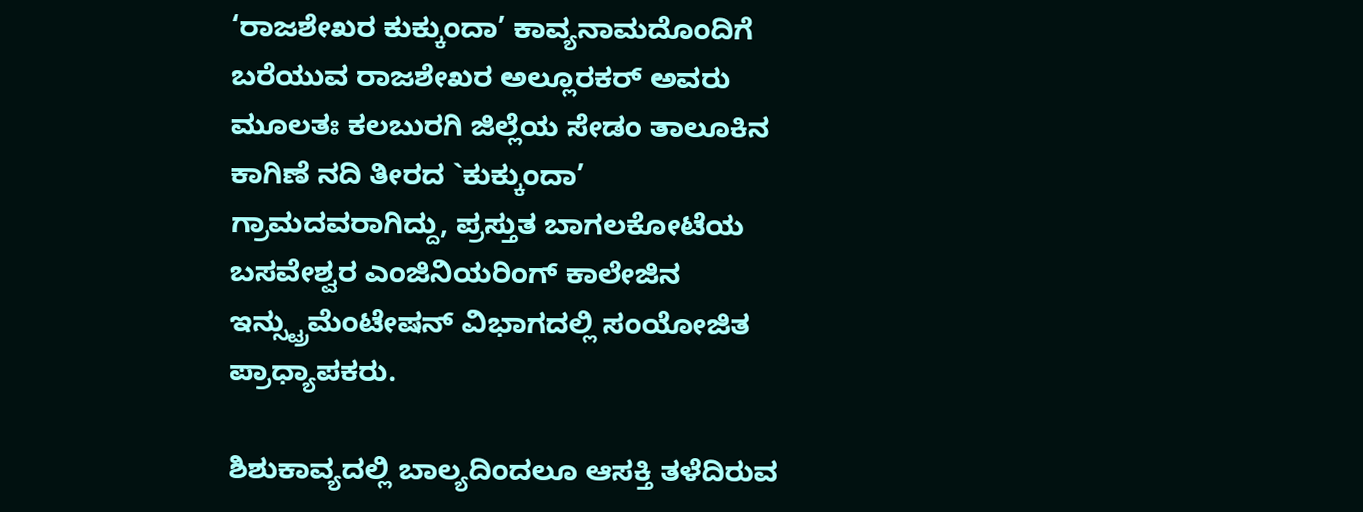‘ರಾಜಶೇಖರ ಕುಕ್ಕುಂದಾ’ ಕಾವ್ಯನಾಮದೊಂದಿಗೆ ಬರೆಯುವ ರಾಜಶೇಖರ ಅಲ್ಲೂರಕರ್ ಅವರು ಮೂಲತಃ ಕಲಬುರಗಿ ಜಿಲ್ಲೆಯ ಸೇಡಂ ತಾಲೂಕಿನ ಕಾಗಿಣೆ ನದಿ ತೀರದ `ಕುಕ್ಕುಂದಾ’ ಗ್ರಾಮದವರಾಗಿದ್ದು, ಪ್ರಸ್ತುತ ಬಾಗಲಕೋಟೆಯ ಬಸವೇಶ್ವರ ಎಂಜಿನಿಯರಿಂಗ್ ಕಾಲೇಜಿನ ಇನ್ಸ್ಟ್ರುಮೆಂಟೇಷನ್ ವಿಭಾಗದಲ್ಲಿ ಸಂಯೋಜಿತ ಪ್ರಾಧ್ಯಾಪಕರು.

ಶಿಶುಕಾವ್ಯದಲ್ಲಿ ಬಾಲ್ಯದಿಂದಲೂ ಆಸಕ್ತಿ ತಳೆದಿರುವ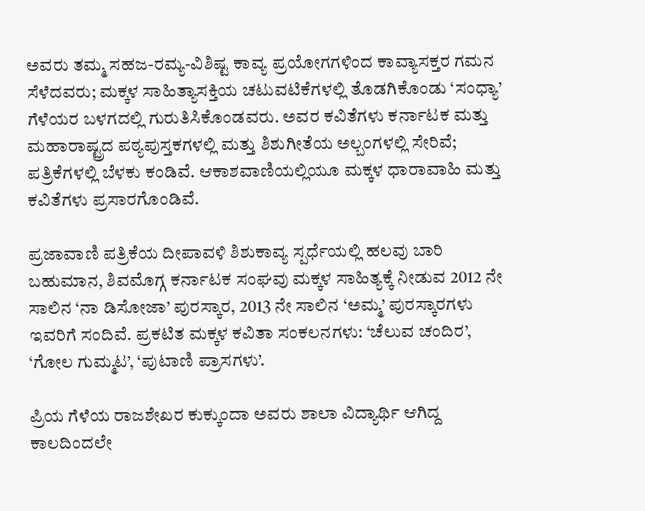ಅವರು ತಮ್ಮ ಸಹಜ-ರಮ್ಯ-ವಿಶಿಷ್ಟ ಕಾವ್ಯ ಪ್ರಯೋಗಗಳಿಂದ ಕಾವ್ಯಾಸಕ್ತರ ಗಮನ ಸೆಳೆದವರು; ಮಕ್ಕಳ ಸಾಹಿತ್ಯಾಸಕ್ತಿಯ ಚಟುವಟಿಕೆಗಳಲ್ಲಿ ತೊಡಗಿಕೊಂಡು ‘ಸಂಧ್ಯಾ’ ಗೆಳೆಯರ ಬಳಗದಲ್ಲಿ ಗುರುತಿಸಿಕೊಂಡವರು. ಅವರ ಕವಿತೆಗಳು ಕರ್ನಾಟಕ ಮತ್ತು ಮಹಾರಾಷ್ಟ್ರದ ಪಠ್ಯಪುಸ್ತಕಗಳಲ್ಲಿ ಮತ್ತು ಶಿಶುಗೀತೆಯ ಅಲ್ಬಂಗಳಲ್ಲಿ ಸೇರಿವೆ; ಪತ್ರಿಕೆಗಳಲ್ಲಿ ಬೆಳಕು ಕಂಡಿವೆ. ಆಕಾಶವಾಣಿಯಲ್ಲಿಯೂ ಮಕ್ಕಳ ಧಾರಾವಾಹಿ ಮತ್ತು ಕವಿತೆಗಳು ಪ್ರಸಾರಗೊಂಡಿವೆ.

ಪ್ರಜಾವಾಣಿ ಪತ್ರಿಕೆಯ ದೀಪಾವಳಿ ಶಿಶುಕಾವ್ಯ ಸ್ಪರ್ಧೆಯಲ್ಲಿ ಹಲವು ಬಾರಿ ಬಹುಮಾನ, ಶಿವಮೊಗ್ಗ ಕರ್ನಾಟಕ ಸಂಘವು ಮಕ್ಕಳ ಸಾಹಿತ್ಯಕ್ಕೆ ನೀಡುವ 2012 ನೇ ಸಾಲಿನ ‘ನಾ ಡಿಸೋಜಾ’ ಪುರಸ್ಕಾರ, 2013 ನೇ ಸಾಲಿನ ‘ಅಮ್ಮ’ ಪುರಸ್ಕಾರಗಳು ಇವರಿಗೆ ಸಂದಿವೆ. ಪ್ರಕಟಿತ ಮಕ್ಕಳ ಕವಿತಾ ಸಂಕಲನಗಳು: ‘ಚೆಲುವ ಚಂದಿರ’, ‘ಗೋಲ ಗುಮ್ಮಟ’, ‘ಪುಟಾಣಿ ಪ್ರಾಸಗಳು’.

ಪ್ರಿಯ ಗೆಳೆಯ ರಾಜಶೇಖರ ಕುಕ್ಕುಂದಾ ಅವರು ಶಾಲಾ ವಿದ್ಯಾರ್ಥಿ ಆಗಿದ್ದ ಕಾಲದಿಂದಲೇ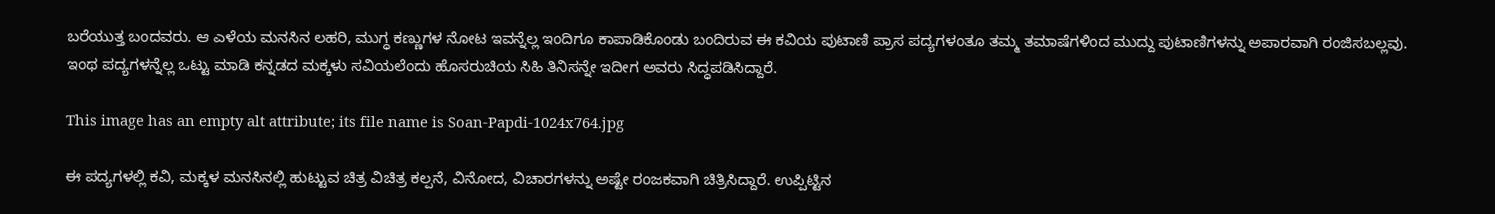ಬರೆಯುತ್ತ ಬಂದವರು. ಆ ಎಳೆಯ ಮನಸಿನ ಲಹರಿ, ಮುಗ್ಧ ಕಣ್ಣುಗಳ ನೋಟ ಇವನ್ನೆಲ್ಲ ಇಂದಿಗೂ ಕಾಪಾಡಿಕೊಂಡು ಬಂದಿರುವ ಈ ಕವಿಯ ಪುಟಾಣಿ ಪ್ರಾಸ ಪದ್ಯಗಳಂತೂ ತಮ್ಮ ತಮಾಷೆಗಳಿಂದ ಮುದ್ದು ಪುಟಾಣಿಗಳನ್ನು ಅಪಾರವಾಗಿ ರಂಜಿಸಬಲ್ಲವು. ಇಂಥ ಪದ್ಯಗಳನ್ನೆಲ್ಲ ಒಟ್ಟು ಮಾಡಿ ಕನ್ನಡದ ಮಕ್ಕಳು ಸವಿಯಲೆಂದು ಹೊಸರುಚಿಯ ಸಿಹಿ ತಿನಿಸನ್ನೇ ಇದೀಗ ಅವರು ಸಿದ್ಧಪಡಿಸಿದ್ದಾರೆ.

This image has an empty alt attribute; its file name is Soan-Papdi-1024x764.jpg

ಈ ಪದ್ಯಗಳಲ್ಲಿ ಕವಿ, ಮಕ್ಕಳ ಮನಸಿನಲ್ಲಿ ಹುಟ್ಟುವ ಚಿತ್ರ ವಿಚಿತ್ರ ಕಲ್ಪನೆ, ವಿನೋದ, ವಿಚಾರಗಳನ್ನು ಅಷ್ಟೇ ರಂಜಕವಾಗಿ ಚಿತ್ರಿಸಿದ್ದಾರೆ. ಉಪ್ಪಿಟ್ಟಿನ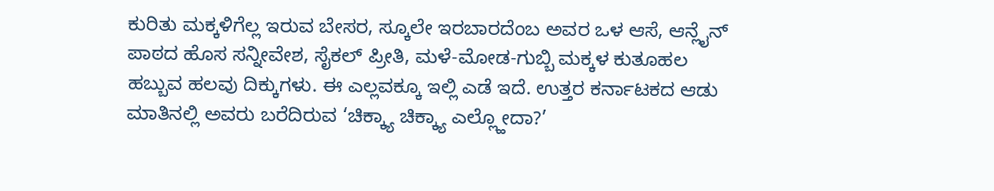ಕುರಿತು ಮಕ್ಕಳಿಗೆಲ್ಲ ಇರುವ ಬೇಸರ, ಸ್ಕೂಲೇ ಇರಬಾರದೆಂಬ ಅವರ ಒಳ ಆಸೆ, ಆನ್ಲೈನ್ ಪಾಠದ ಹೊಸ ಸನ್ನೀವೇಶ, ಸೈಕಲ್ ಪ್ರೀತಿ, ಮಳೆ-ಮೋಡ-ಗುಬ್ಬಿ ಮಕ್ಕಳ ಕುತೂಹಲ ಹಬ್ಬುವ ಹಲವು ದಿಕ್ಕುಗಳು. ಈ ಎಲ್ಲವಕ್ಕೂ ಇಲ್ಲಿ ಎಡೆ ಇದೆ. ಉತ್ತರ ಕರ್ನಾಟಕದ ಆಡು ಮಾತಿನಲ್ಲಿ ಅವರು ಬರೆದಿರುವ ‘ಚಿಕ್ಕ್ಯಾ ಚಿಕ್ಕ್ಯಾ ಎಲ್ಲ್ಹೋದಾ?’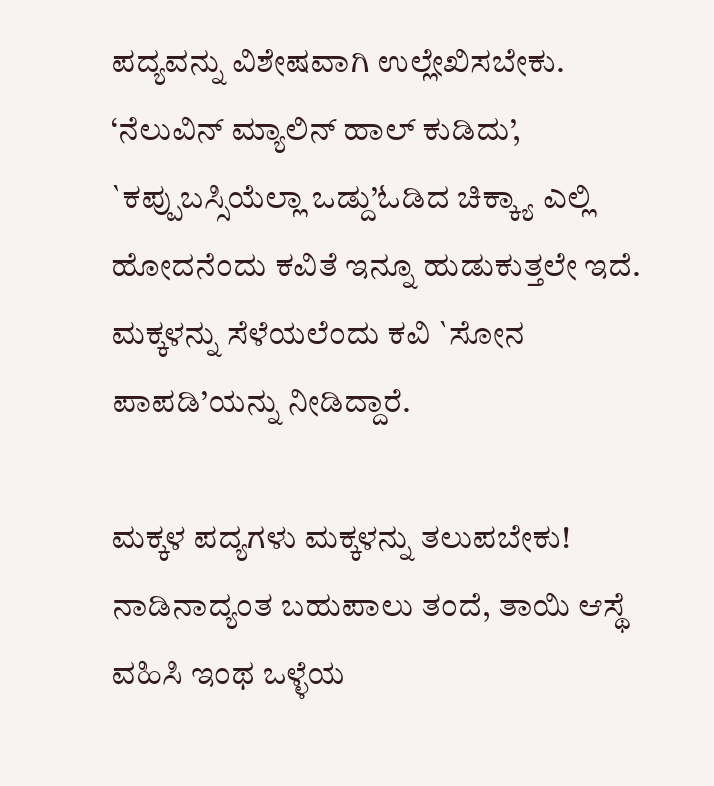ಪದ್ಯವನ್ನು ವಿಶೇಷವಾಗಿ ಉಲ್ಲೇಖಿಸಬೇಕು. ‘ನೆಲುವಿನ್ ಮ್ಯಾಲಿನ್ ಹಾಲ್ ಕುಡಿದು’, `ಕಪ್ಪುಬಸ್ಸಿಯೆಲ್ಲಾ ಒಡ್ದು’ಓಡಿದ ಚಿಕ್ಕ್ಯಾ ಎಲ್ಲಿ ಹೋದನೆಂದು ಕವಿತೆ ಇನ್ನೂ ಹುಡುಕುತ್ತಲೇ ಇದೆ. ಮಕ್ಕಳನ್ನು ಸೆಳೆಯಲೆಂದು ಕವಿ `ಸೋನ ಪಾಪಡಿ’ಯನ್ನು ನೀಡಿದ್ದಾರೆ.

ಮಕ್ಕಳ ಪದ್ಯಗಳು ಮಕ್ಕಳನ್ನು ತಲುಪಬೇಕು! ನಾಡಿನಾದ್ಯಂತ ಬಹುಪಾಲು ತಂದೆ, ತಾಯಿ ಆಸ್ಥೆ ವಹಿಸಿ ಇಂಥ ಒಳ್ಳೆಯ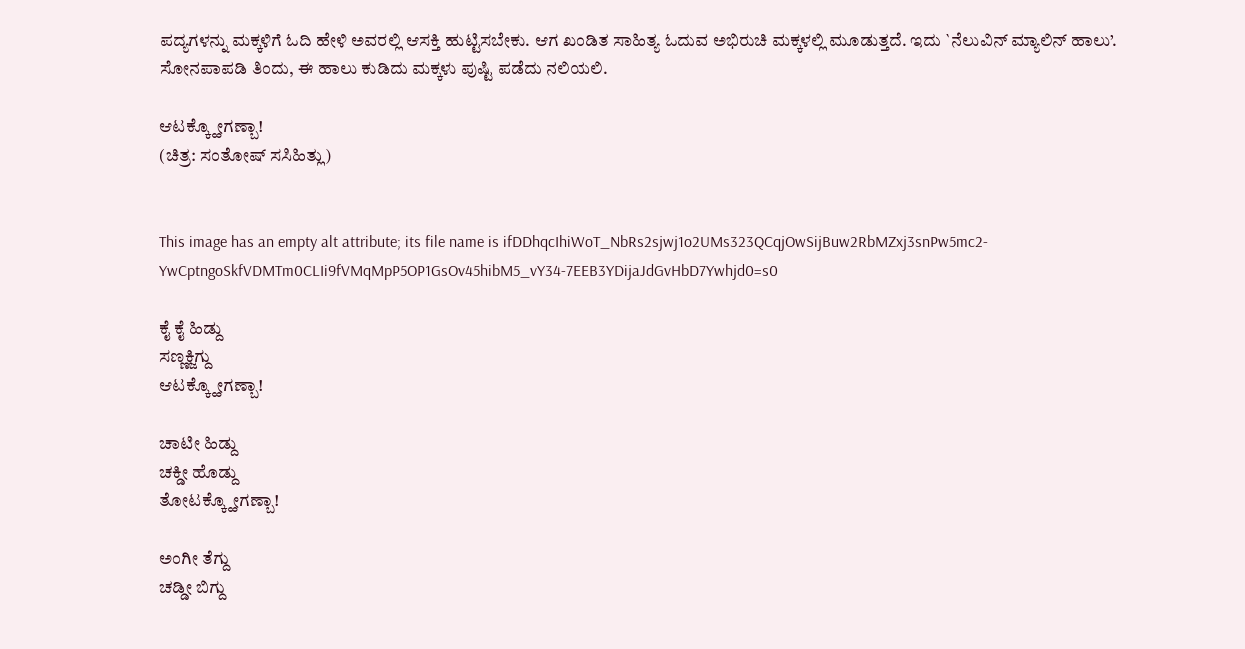ಪದ್ಯಗಳನ್ನು ಮಕ್ಕಳಿಗೆ ಓದಿ ಹೇಳಿ ಅವರಲ್ಲಿ ಆಸಕ್ತಿ ಹುಟ್ಟಿಸಬೇಕು. ಆಗ ಖಂಡಿತ ಸಾಹಿತ್ಯ ಓದುವ ಅಭಿರುಚಿ ಮಕ್ಕಳಲ್ಲಿ ಮೂಡುತ್ತದೆ. ಇದು `ನೆಲುವಿನ್ ಮ್ಯಾಲಿನ್ ಹಾಲು’. ಸೋನಪಾಪಡಿ ತಿಂದು, ಈ ಹಾಲು ಕುಡಿದು ಮಕ್ಕಳು ಪುಷ್ಟಿ ಪಡೆದು ನಲಿಯಲಿ.

ಆಟಕ್ಕ್ಹೋಗಣ್ಬಾ!
(ಚಿತ್ರ: ಸಂತೋಷ್ ಸಸಿಹಿತ್ಲು)


This image has an empty alt attribute; its file name is ifDDhqcIhiWoT_NbRs2sjwj1o2UMs323QCqjOwSijBuw2RbMZxj3snPw5mc2-YwCptngoSkfVDMTm0CLIi9fVMqMpP5OP1GsOv45hibM5_vY34-7EEB3YDijaJdGvHbD7Ywhjd0=s0

ಕೈ ಕೈ ಹಿಡ್ದು
ಸಣ್ಣಕ್ಜಿಗ್ದು
ಆಟಕ್ಕ್ಹೋಗಣ್ಬಾ!

ಚಾಟೀ ಹಿಡ್ದು
ಚಕ್ಡೀ ಹೊಡ್ದು
ತೋಟಕ್ಕ್ಹೋಗಣ್ಬಾ!

ಅಂಗೀ ತೆಗ್ದು
ಚಡ್ಡೀ ಬಿಗ್ದು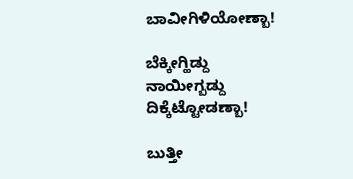ಬಾವೀಗಿಳಿಯೋಣ್ಬಾ!

ಬೆಕ್ಕೀಗ್ಹಿಡ್ದು
ನಾಯೀಗ್ಬಡ್ದು
ದಿಕ್ಕೆಟ್ಟೋಡಣ್ಬಾ!

ಬುತ್ತೀ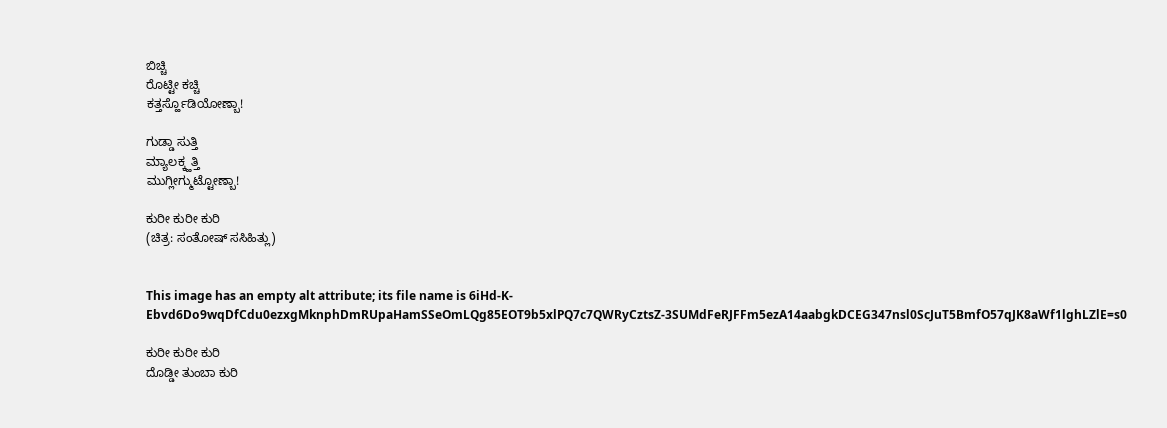ಬಿಚ್ಚಿ
ರೊಟ್ಟೀ ಕಚ್ಚಿ
ಕತ್ತರ್ಸ್ಹೊಡಿಯೋಣ್ಬಾ!

ಗುಡ್ಡಾ ಸುತ್ತಿ
ಮ್ಯಾಲಕ್ಕ್ಹತ್ತಿ
ಮುಗ್ಲೀಗ್ಮುಟ್ಟೋಣ್ಬಾ!

ಕುರೀ ಕುರೀ ಕುರಿ
(ಚಿತ್ರ: ಸಂತೋಷ್ ಸಸಿಹಿತ್ಲು)


This image has an empty alt attribute; its file name is 6iHd-K-Ebvd6Do9wqDfCdu0ezxgMknphDmRUpaHamSSeOmLQg85EOT9b5xlPQ7c7QWRyCztsZ-3SUMdFeRJFFm5ezA14aabgkDCEG347nsl0ScJuT5BmfO57qJK8aWf1lghLZlE=s0

ಕುರೀ ಕುರೀ ಕುರಿ
ದೊಡ್ಡೀ ತುಂಬಾ ಕುರಿ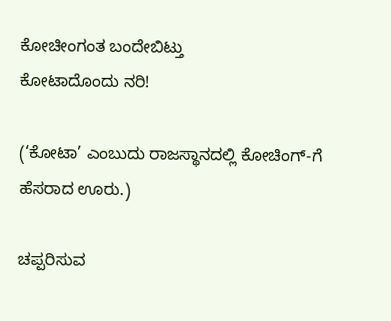ಕೋಚೀಂಗಂತ ಬಂದೇಬಿಟ್ತು
ಕೋಟಾದೊಂದು ನರಿ!

(‘ಕೋಟಾ’ ಎಂಬುದು ರಾಜಸ್ಥಾನದಲ್ಲಿ ಕೋಚಿಂಗ್-ಗೆ ಹೆಸರಾದ ಊರು.)

ಚಪ್ಪರಿಸುವ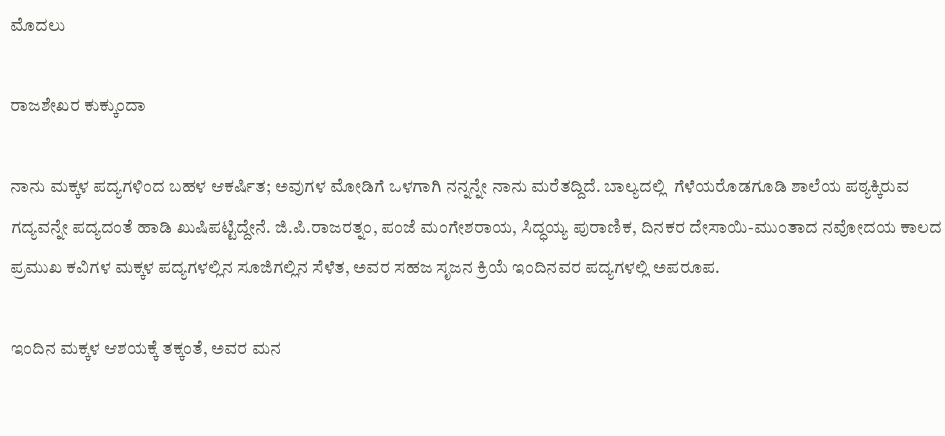ಮೊದಲು

ರಾಜಶೇಖರ ಕುಕ್ಕುಂದಾ

ನಾನು ಮಕ್ಕಳ ಪದ್ಯಗಳಿಂದ ಬಹಳ ಆಕರ್ಷಿತ; ಅವುಗಳ ಮೋಡಿಗೆ ಒಳಗಾಗಿ ನನ್ನನ್ನೇ ನಾನು ಮರೆತದ್ದಿದೆ. ಬಾಲ್ಯದಲ್ಲಿ  ಗೆಳೆಯರೊಡಗೂಡಿ ಶಾಲೆಯ ಪಠ್ಯಕ್ಕಿರುವ ಗದ್ಯವನ್ನೇ ಪದ್ಯದಂತೆ ಹಾಡಿ ಖುಷಿಪಟ್ಟಿದ್ದೇನೆ. ಜಿ.ಪಿ.ರಾಜರತ್ನಂ, ಪಂಜೆ ಮಂಗೇಶರಾಯ, ಸಿದ್ಧಯ್ಯ ಪುರಾಣಿಕ, ದಿನಕರ ದೇಸಾಯಿ-ಮುಂತಾದ ನವೋದಯ ಕಾಲದ ಪ್ರಮುಖ ಕವಿಗಳ ಮಕ್ಕಳ ಪದ್ಯಗಳಲ್ಲಿನ ಸೂಜಿಗಲ್ಲಿನ ಸೆಳೆತ, ಅವರ ಸಹಜ ಸೃಜನ ಕ್ರಿಯೆ ಇಂದಿನವರ ಪದ್ಯಗಳಲ್ಲಿ ಅಪರೂಪ.

ಇಂದಿನ ಮಕ್ಕಳ ಆಶಯಕ್ಕೆ ತಕ್ಕಂತೆ, ಅವರ ಮನ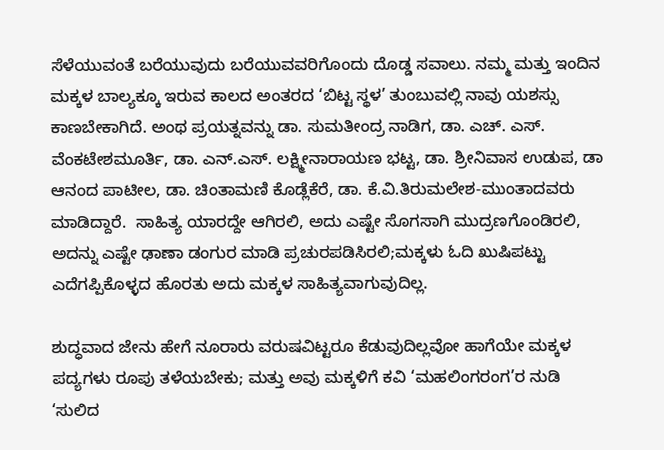ಸೆಳೆಯುವಂತೆ ಬರೆಯುವುದು ಬರೆಯುವವರಿಗೊಂದು ದೊಡ್ಡ ಸವಾಲು. ನಮ್ಮ ಮತ್ತು ಇಂದಿನ ಮಕ್ಕಳ ಬಾಲ್ಯಕ್ಕೂ ಇರುವ ಕಾಲದ ಅಂತರದ ‘ಬಿಟ್ಟ ಸ್ಥಳ’ ತುಂಬುವಲ್ಲಿ ನಾವು ಯಶಸ್ಸು ಕಾಣಬೇಕಾಗಿದೆ. ಅಂಥ ಪ್ರಯತ್ನವನ್ನು ಡಾ. ಸುಮತೀಂದ್ರ ನಾಡಿಗ, ಡಾ. ಎಚ್. ಎಸ್. ವೆಂಕಟೇಶಮೂರ್ತಿ, ಡಾ. ಎನ್.ಎಸ್. ಲಕ್ಷ್ಮೀನಾರಾಯಣ ಭಟ್ಟ, ಡಾ. ಶ್ರೀನಿವಾಸ ಉಡುಪ, ಡಾ ಆನಂದ ಪಾಟೀಲ, ಡಾ. ಚಿಂತಾಮಣಿ ಕೊಡ್ಲೆಕೆರೆ, ಡಾ. ಕೆ.ವಿ.ತಿರುಮಲೇಶ-ಮುಂತಾದವರು ಮಾಡಿದ್ದಾರೆ.  ಸಾಹಿತ್ಯ ಯಾರದ್ದೇ ಆಗಿರಲಿ, ಅದು ಎಷ್ಟೇ ಸೊಗಸಾಗಿ ಮುದ್ರಣಗೊಂಡಿರಲಿ, ಅದನ್ನು ಎಷ್ಟೇ ಢಾಣಾ ಡಂಗುರ ಮಾಡಿ ಪ್ರಚುರಪಡಿಸಿರಲಿ;ಮಕ್ಕಳು ಓದಿ ಖುಷಿಪಟ್ಟು ಎದೆಗಪ್ಪಿಕೊಳ್ಳದ ಹೊರತು ಅದು ಮಕ್ಕಳ ಸಾಹಿತ್ಯವಾಗುವುದಿಲ್ಲ.

ಶುದ್ಧವಾದ ಜೇನು ಹೇಗೆ ನೂರಾರು ವರುಷವಿಟ್ಟರೂ ಕೆಡುವುದಿಲ್ಲವೋ ಹಾಗೆಯೇ ಮಕ್ಕಳ ಪದ್ಯಗಳು ರೂಪು ತಳೆಯಬೇಕು; ಮತ್ತು ಅವು ಮಕ್ಕಳಿಗೆ ಕವಿ ‘ಮಹಲಿಂಗರಂಗ’ರ ನುಡಿ ‘ಸುಲಿದ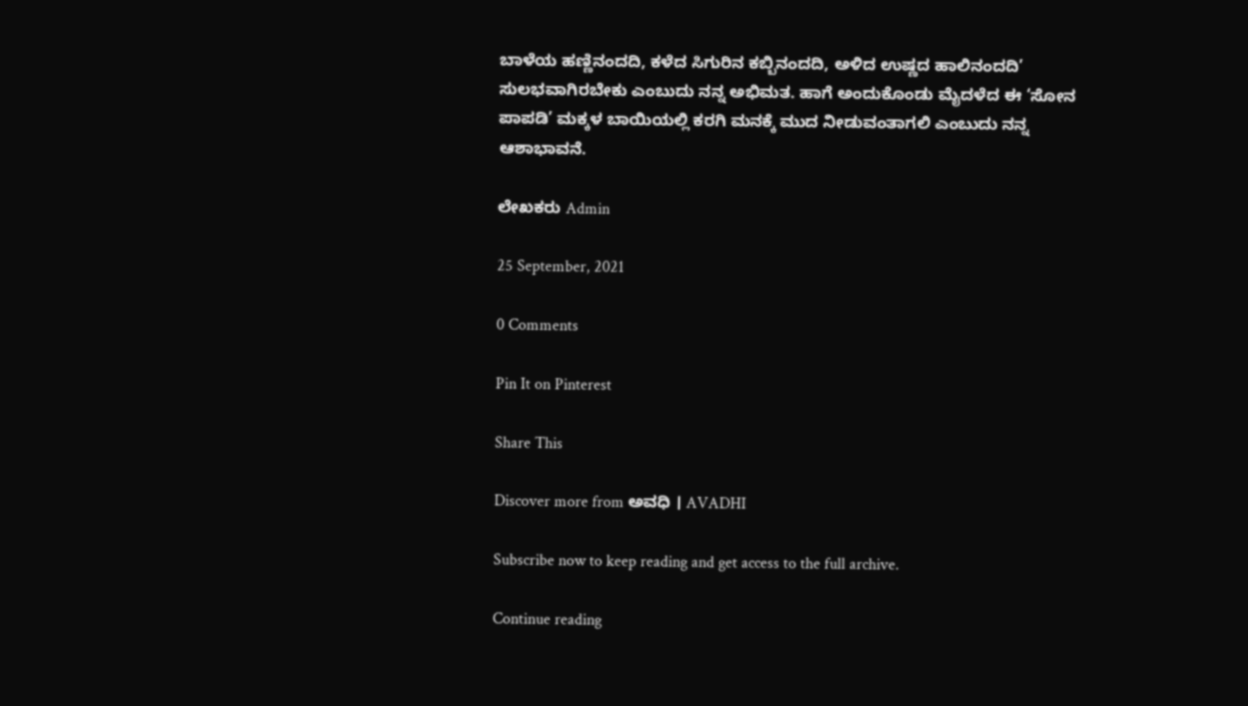ಬಾಳೆಯ ಹಣ್ಣಿನಂದದಿ, ಕಳೆದ ಸಿಗುರಿನ ಕಬ್ಬಿನಂದದಿ, ಅಳಿದ ಉಷ್ಣದ ಹಾಲಿನಂದದಿ’ ಸುಲಭವಾಗಿರಬೇಕು ಎಂಬುದು ನನ್ನ ಅಭಿಮತ. ಹಾಗೆ ಅಂದುಕೊಂಡು ಮೈದಳೆದ ಈ ‘ಸೋನ ಪಾಪಡಿ’ ಮಕ್ಕಳ ಬಾಯಿಯಲ್ಲಿ ಕರಗಿ ಮನಕ್ಕೆ ಮುದ ನೀಡುವಂತಾಗಲಿ ಎಂಬುದು ನನ್ನ ಆಶಾಭಾವನೆ.

ಲೇಖಕರು Admin

25 September, 2021

0 Comments

Pin It on Pinterest

Share This

Discover more from ಅವಧಿ । AVADHI

Subscribe now to keep reading and get access to the full archive.

Continue reading